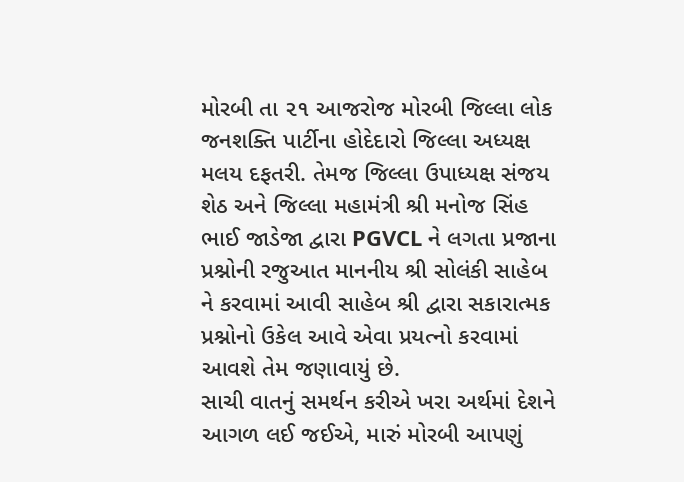મોરબી તા ૨૧ આજરોજ મોરબી જિલ્લા લોક જનશક્તિ પાર્ટીના હોદેદારો જિલ્લા અધ્યક્ષ મલય દફતરી. તેમજ જિલ્લા ઉપાધ્યક્ષ સંજય શેઠ અને જિલ્લા મહામંત્રી શ્રી મનોજ સિંહ ભાઈ જાડેજા દ્વારા PGVCL ને લગતા પ્રજાના પ્રશ્નોની રજુઆત માનનીય શ્રી સોલંકી સાહેબ ને કરવામાં આવી સાહેબ શ્રી દ્વારા સકારાત્મક પ્રશ્નોનો ઉકેલ આવે એવા પ્રયત્નો કરવામાં આવશે તેમ જણાવાયું છે.
સાચી વાતનું સમર્થન કરીએ ખરા અર્થમાં દેશને આગળ લઈ જઈએ, મારું મોરબી આપણું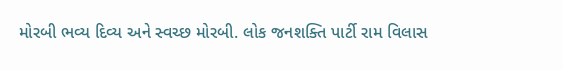મોરબી ભવ્ય દિવ્ય અને સ્વચ્છ મોરબી. લોક જનશક્તિ પાર્ટી રામ વિલાસ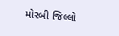મોરબી જિલ્લો